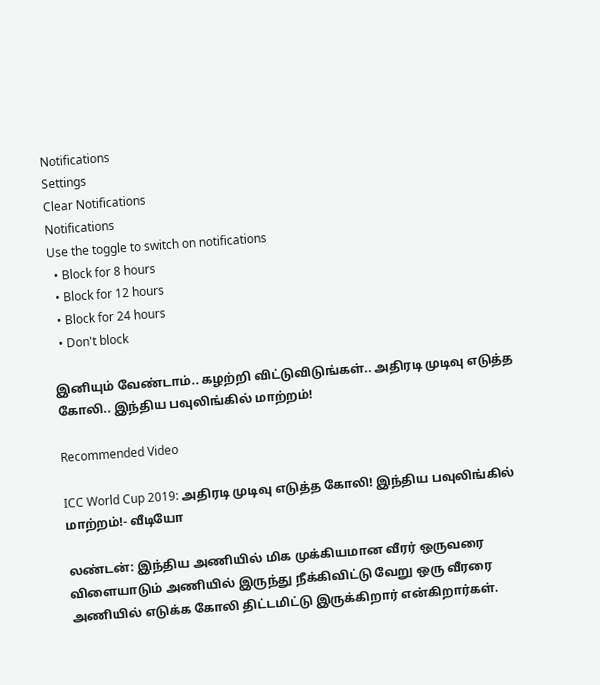Notifications
Settings
Clear Notifications
Notifications
Use the toggle to switch on notifications
  • Block for 8 hours
  • Block for 12 hours
  • Block for 24 hours
  • Don't block

இனியும் வேண்டாம்.. கழற்றி விட்டுவிடுங்கள்.. அதிரடி முடிவு எடுத்த கோலி.. இந்திய பவுலிங்கில் மாற்றம்!

Recommended Video

ICC World Cup 2019: அதிரடி முடிவு எடுத்த கோலி! இந்திய பவுலிங்கில் மாற்றம்!- வீடியோ

லண்டன்: இந்திய அணியில் மிக முக்கியமான வீரர் ஒருவரை விளையாடும் அணியில் இருந்து நீக்கிவிட்டு வேறு ஒரு வீரரை அணியில் எடுக்க கோலி திட்டமிட்டு இருக்கிறார் என்கிறார்கள்.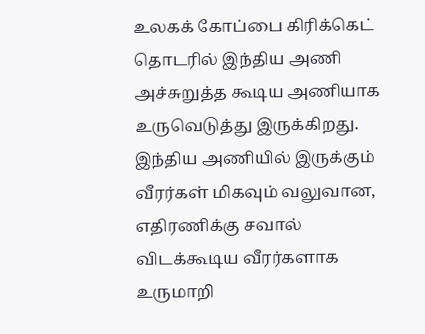உலகக் கோப்பை கிரிக்கெட் தொடரில் இந்திய அணி அச்சுறுத்த கூடிய அணியாக உருவெடுத்து இருக்கிறது. இந்திய அணியில் இருக்கும் வீரர்கள் மிகவும் வலுவான, எதிரணிக்கு சவால் விடக்கூடிய வீரர்களாக உருமாறி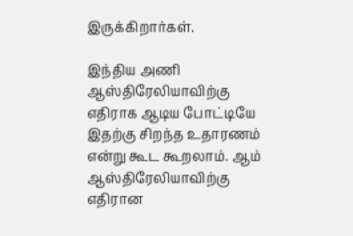இருக்கிறார்கள்.

இந்திய அணி ஆஸ்திரேலியாவிற்கு எதிராக ஆடிய போட்டியே இதற்கு சிறந்த உதாரணம் என்று கூட கூறலாம். ஆம் ஆஸ்திரேலியாவிற்கு எதிரான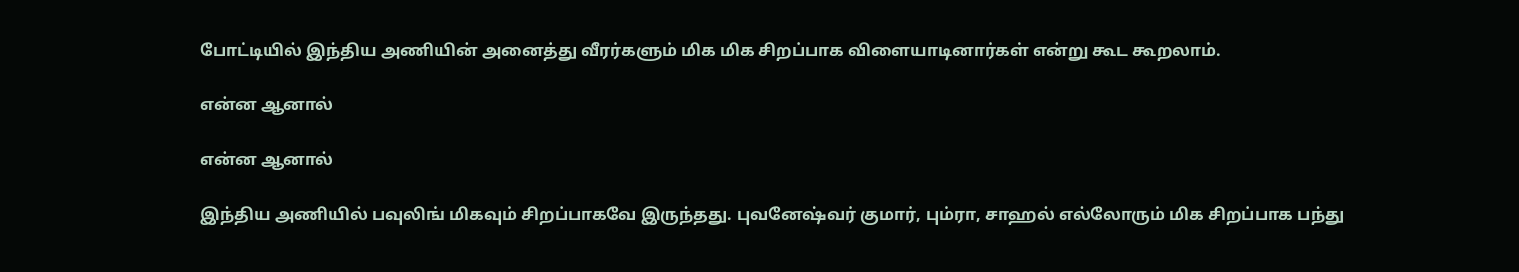போட்டியில் இந்திய அணியின் அனைத்து வீரர்களும் மிக மிக சிறப்பாக விளையாடினார்கள் என்று கூட கூறலாம்.

என்ன ஆனால்

என்ன ஆனால்

இந்திய அணியில் பவுலிங் மிகவும் சிறப்பாகவே இருந்தது. புவனேஷ்வர் குமார், பும்ரா, சாஹல் எல்லோரும் மிக சிறப்பாக பந்து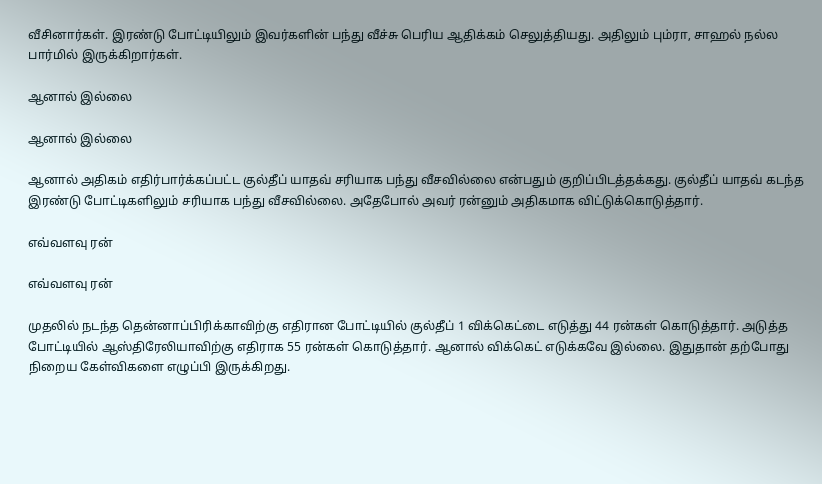வீசினார்கள். இரண்டு போட்டியிலும் இவர்களின் பந்து வீச்சு பெரிய ஆதிக்கம் செலுத்தியது. அதிலும் பும்ரா, சாஹல் நல்ல பார்மில் இருக்கிறார்கள்.

ஆனால் இல்லை

ஆனால் இல்லை

ஆனால் அதிகம் எதிர்பார்க்கப்பட்ட குல்தீப் யாதவ் சரியாக பந்து வீசவில்லை என்பதும் குறிப்பிடத்தக்கது. குல்தீப் யாதவ் கடந்த இரண்டு போட்டிகளிலும் சரியாக பந்து வீசவில்லை. அதேபோல் அவர் ரன்னும் அதிகமாக விட்டுக்கொடுத்தார்.

எவ்வளவு ரன்

எவ்வளவு ரன்

முதலில் நடந்த தென்னாப்பிரிக்காவிற்கு எதிரான போட்டியில் குல்தீப் 1 விக்கெட்டை எடுத்து 44 ரன்கள் கொடுத்தார். அடுத்த போட்டியில் ஆஸ்திரேலியாவிற்கு எதிராக 55 ரன்கள் கொடுத்தார். ஆனால் விக்கெட் எடுக்கவே இல்லை. இதுதான் தற்போது நிறைய கேள்விகளை எழுப்பி இருக்கிறது.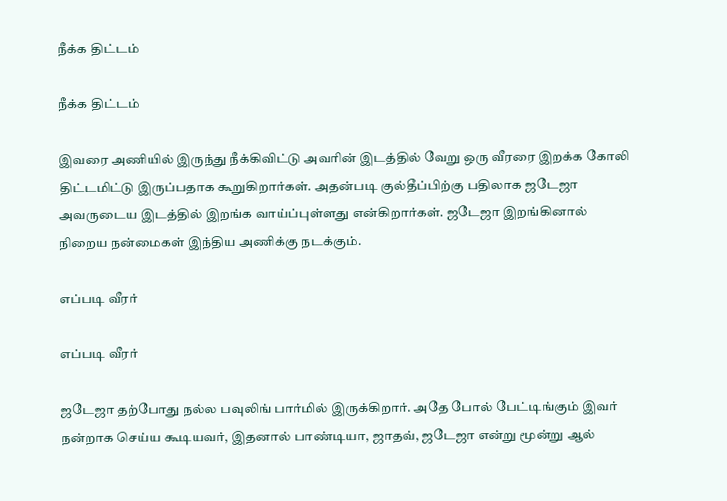நீக்க திட்டம்

நீக்க திட்டம்

இவரை அணியில் இருந்து நீக்கிவிட்டு அவரின் இடத்தில் வேறு ஒரு வீரரை இறக்க கோலி திட்டமிட்டு இருப்பதாக கூறுகிறார்கள். அதன்படி குல்தீப்பிற்கு பதிலாக ஜடேஜா அவருடைய இடத்தில் இறங்க வாய்ப்புள்ளது என்கிறார்கள். ஜடேஜா இறங்கினால் நிறைய நன்மைகள் இந்திய அணிக்கு நடக்கும்.

எப்படி வீரர்

எப்படி வீரர்

ஜடேஜா தற்போது நல்ல பவுலிங் பார்மில் இருக்கிறார். அதே போல் பேட்டிங்கும் இவர் நன்றாக செய்ய கூடியவர், இதனால் பாண்டியா, ஜாதவ், ஜடேஜா என்று மூன்று ஆல்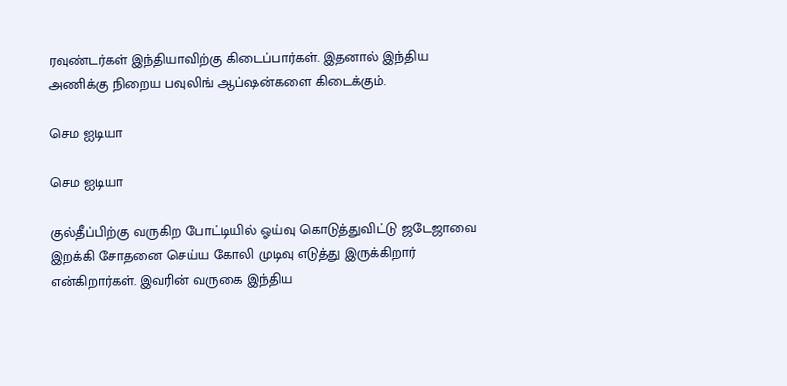ரவுண்டர்கள் இந்தியாவிற்கு கிடைப்பார்கள். இதனால் இந்திய அணிக்கு நிறைய பவுலிங் ஆப்ஷன்களை கிடைக்கும்.

செம ஐடியா

செம ஐடியா

குல்தீப்பிற்கு வருகிற போட்டியில் ஓய்வு கொடுத்துவிட்டு ஜடேஜாவை இறக்கி சோதனை செய்ய கோலி முடிவு எடுத்து இருக்கிறார் என்கிறார்கள். இவரின் வருகை இந்திய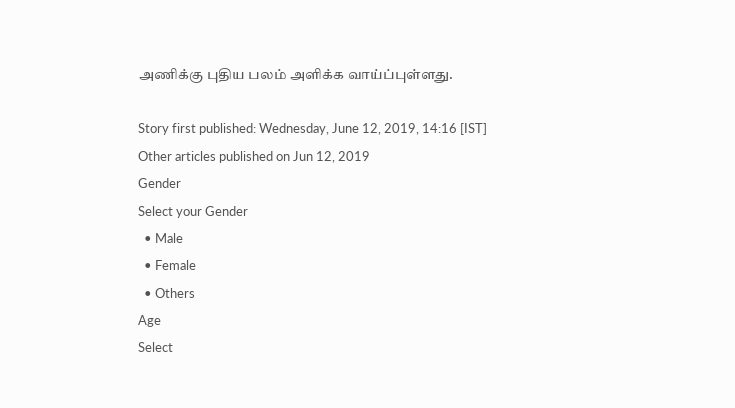அணிக்கு புதிய பலம் அளிக்க வாய்ப்புள்ளது.

Story first published: Wednesday, June 12, 2019, 14:16 [IST]
Other articles published on Jun 12, 2019
Gender
Select your Gender
  • Male
  • Female
  • Others
Age
Select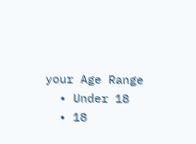your Age Range
  • Under 18
  • 18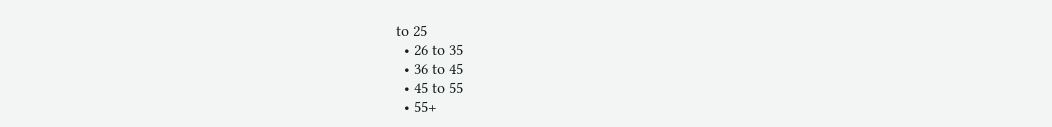to 25
  • 26 to 35
  • 36 to 45
  • 45 to 55
  • 55+